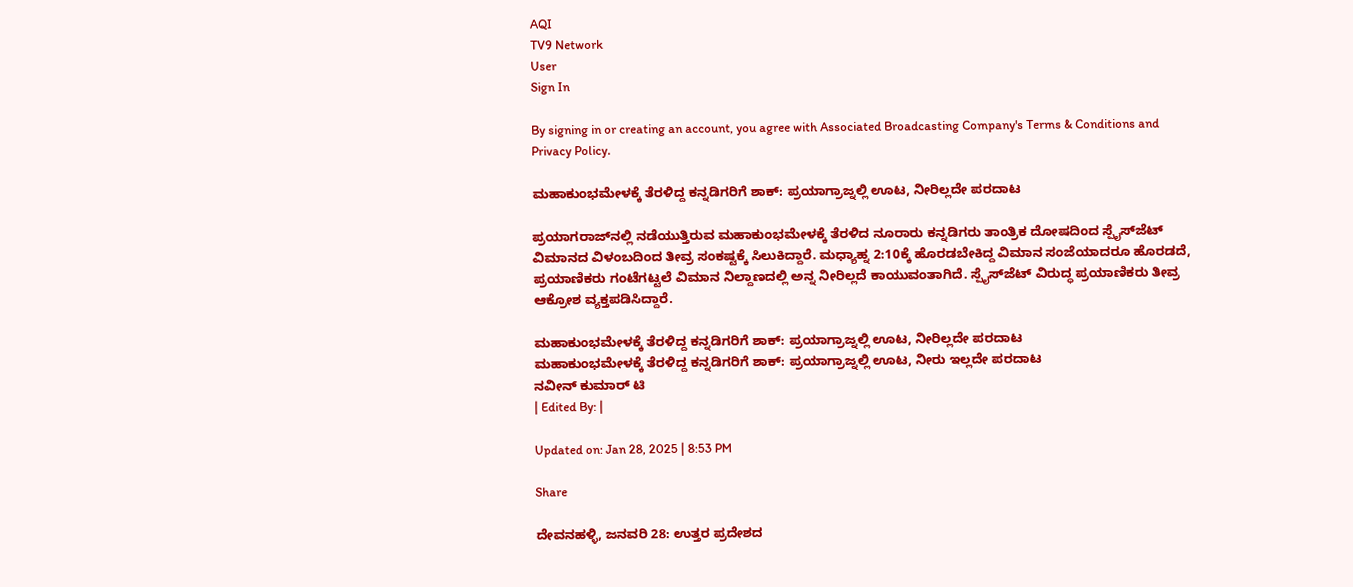AQI
TV9 Network
User
Sign In

By signing in or creating an account, you agree with Associated Broadcasting Company's Terms & Conditions and Privacy Policy.

ಮಹಾಕುಂಭಮೇಳಕ್ಕೆ ತೆರಳಿದ್ದ ಕನ್ನಡಿಗರಿಗೆ ಶಾಕ್: ಪ್ರಯಾಗ್ರಾಜ್ನಲ್ಲಿ ಊಟ, ನೀರಿಲ್ಲದೇ ಪರದಾಟ

ಪ್ರಯಾಗರಾಜ್‌ನಲ್ಲಿ ನಡೆಯುತ್ತಿರುವ ಮಹಾಕುಂಭಮೇಳಕ್ಕೆ ತೆರಳಿದ ನೂರಾರು ಕನ್ನಡಿಗರು ತಾಂತ್ರಿಕ ದೋಷದಿಂದ ಸ್ಪೈಸ್‌ಜೆಟ್ ವಿಮಾನದ ವಿಳಂಬದಿಂದ ತೀವ್ರ ಸಂಕಷ್ಟಕ್ಕೆ ಸಿಲುಕಿದ್ದಾರೆ. ಮಧ್ಯಾಹ್ನ 2:10ಕ್ಕೆ ಹೊರಡಬೇಕಿದ್ದ ವಿಮಾನ ಸಂಜೆಯಾದರೂ ಹೊರಡದೆ, ಪ್ರಯಾಣಿಕರು ಗಂಟೆಗಟ್ಟಲೆ ವಿಮಾನ ನಿಲ್ದಾಣದಲ್ಲಿ ಅನ್ನ ನೀರಿಲ್ಲದೆ ಕಾಯುವಂತಾಗಿದೆ. ಸ್ಪೈಸ್‌ಜೆಟ್ ವಿರುದ್ಧ ಪ್ರಯಾಣಿಕರು ತೀವ್ರ ಆಕ್ರೋಶ ವ್ಯಕ್ತಪಡಿಸಿದ್ದಾರೆ.

ಮಹಾಕುಂಭಮೇಳಕ್ಕೆ ತೆರಳಿದ್ದ ಕನ್ನಡಿಗರಿಗೆ ಶಾಕ್: ಪ್ರಯಾಗ್ರಾಜ್ನಲ್ಲಿ ಊಟ, ನೀರಿಲ್ಲದೇ ಪರದಾಟ
ಮಹಾಕುಂಭಮೇಳಕ್ಕೆ ತೆರಳಿದ್ದ ಕನ್ನಡಿಗರಿಗೆ ಶಾಕ್: ಪ್ರಯಾಗ್ರಾಜ್ನಲ್ಲಿ ಊಟ, ನೀರು ಇಲ್ಲದೇ ಪರದಾಟ
ನವೀನ್ ಕುಮಾರ್ ಟಿ
| Edited By: |

Updated on: Jan 28, 2025 | 8:53 PM

Share

ದೇವನಹಳ್ಳಿ, ಜನವರಿ 28: ಉತ್ತರ ಪ್ರದೇಶದ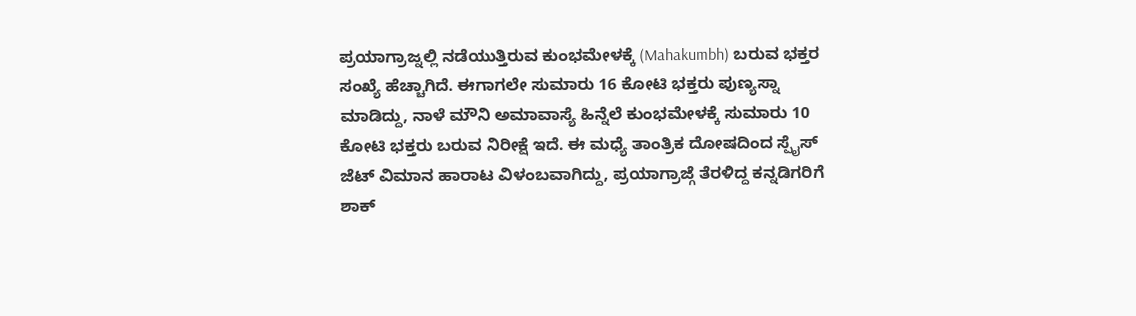ಪ್ರಯಾಗ್ರಾಜ್ನಲ್ಲಿ ನಡೆಯುತ್ತಿರುವ ಕುಂಭಮೇಳಕ್ಕೆ (Mahakumbh) ಬರುವ ಭಕ್ತರ ಸಂಖ್ಯೆ ಹೆಚ್ಚಾಗಿದೆ. ಈಗಾಗಲೇ ಸುಮಾರು 16 ಕೋಟಿ ಭಕ್ತರು ಪುಣ್ಯಸ್ನಾ ಮಾಡಿದ್ದು, ನಾಳೆ ಮೌನಿ ಅಮಾವಾಸ್ಯೆ ಹಿನ್ನೆಲೆ ಕುಂಭಮೇಳಕ್ಕೆ ಸುಮಾರು 10 ಕೋಟಿ ಭಕ್ತರು ಬರುವ ನಿರೀಕ್ಷೆ ಇದೆ. ಈ ಮಧ್ಯೆ ತಾಂತ್ರಿಕ ದೋಷದಿಂದ ಸ್ಪೈಸ್ ಜೆಟ್ ವಿಮಾನ ಹಾರಾಟ ವಿಳಂಬವಾಗಿದ್ದು, ಪ್ರಯಾಗ್ರಾಜ್ಗೆ ತೆರಳಿದ್ದ ಕನ್ನಡಿಗರಿಗೆ ಶಾಕ್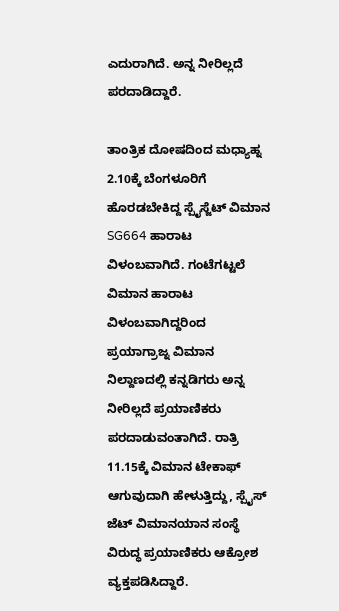ಎದುರಾಗಿದೆ. ಅನ್ನ ನೀರಿಲ್ಲದೆ ಪರದಾಡಿದ್ದಾರೆ.

ತಾಂತ್ರಿಕ ದೋಷದಿಂದ ಮಧ್ಯಾಹ್ನ 2.10ಕ್ಕೆ ಬೆಂಗಳೂರಿಗೆ ಹೊರಡಬೇಕಿದ್ದ ಸ್ಪೈಸ್ಜೆಟ್ ವಿಮಾನ SG664 ಹಾರಾಟ ವಿಳಂಬವಾಗಿದೆ. ಗಂಟೆಗಟ್ಟಲೆ ವಿಮಾನ ಹಾರಾಟ ವಿಳಂಬವಾಗಿದ್ದರಿಂದ ಪ್ರಯಾಗ್ರಾಜ್ನ ವಿಮಾನ ನಿಲ್ದಾಣದಲ್ಲಿ ಕನ್ನಡಿಗರು ಅನ್ನ ನೀರಿಲ್ಲದೆ ಪ್ರಯಾಣಿಕರು ಪರದಾಡುವಂತಾಗಿದೆ. ರಾತ್ರಿ 11.15ಕ್ಕೆ ವಿಮಾನ ಟೇಕಾಫ್ ಆಗುವುದಾಗಿ ಹೇಳುತ್ತಿದ್ದು, ಸ್ಪೈಸ್ ಜೆಟ್ ವಿಮಾನಯಾನ ಸಂಸ್ಥೆ ವಿರುದ್ಧ ಪ್ರಯಾಣಿಕರು ಆಕ್ರೋಶ ವ್ಯಕ್ತಪಡಿಸಿದ್ದಾರೆ.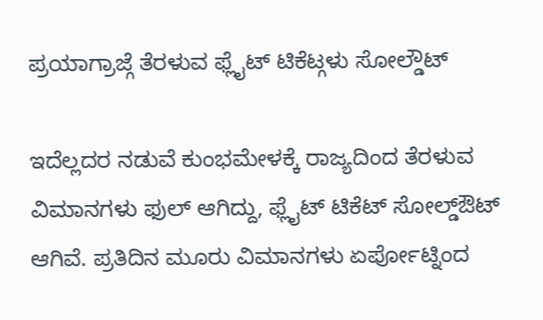ಪ್ರಯಾಗ್ರಾಜ್ಗೆ ತೆರಳುವ ಫ್ಲೈಟ್ ಟಿಕೆಟ್ಗಳು ಸೋಲ್ಡೌಟ್

ಇದೆಲ್ಲದರ ನಡುವೆ ಕುಂಭಮೇಳಕ್ಕೆ ರಾಜ್ಯದಿಂದ ತೆರಳುವ ವಿಮಾನಗಳು ಫುಲ್ ಆಗಿದ್ದು, ಫ್ಲೈಟ್ ಟಿಕೆಟ್ ಸೋಲ್ಡ್ಔಟ್ ಆಗಿವೆ. ಪ್ರತಿದಿನ ಮೂರು ವಿಮಾನಗಳು ಏರ್ಪೋಟ್ನಿಂದ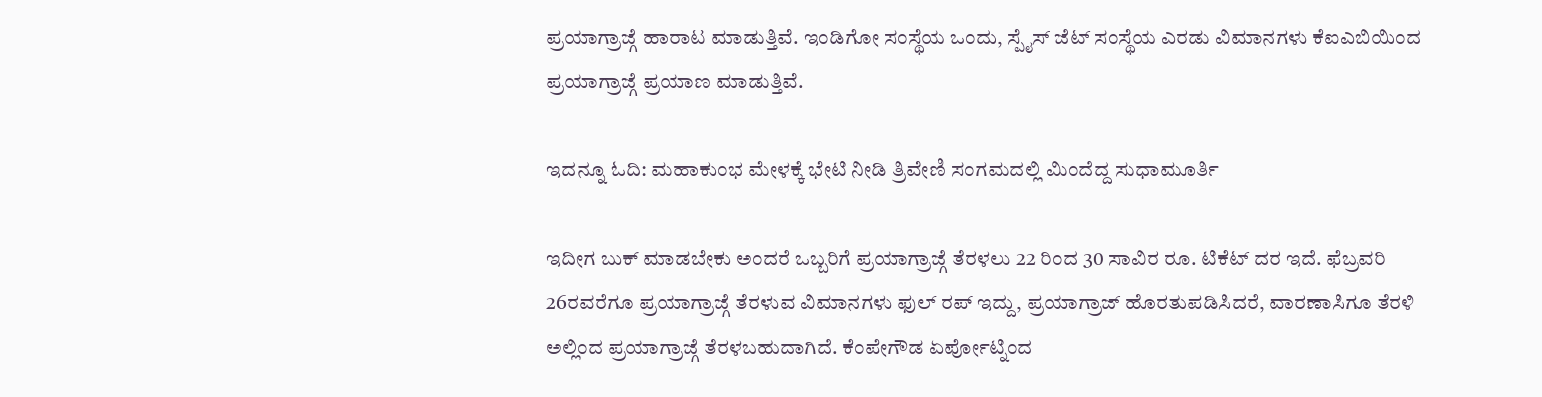ಪ್ರಯಾಗ್ರಾಜ್ಗೆ ಹಾರಾಟ ಮಾಡುತ್ತಿವೆ. ಇಂಡಿಗೋ ಸಂಸ್ಥೆಯ ಒಂದು, ಸ್ಪೈಸ್ ಜೆಟ್ ಸಂಸ್ಥೆಯ ಎರಡು ವಿಮಾನಗಳು ಕೆಐಎಬಿಯಿಂದ ಪ್ರಯಾಗ್ರಾಜ್ಗೆ ಪ್ರಯಾಣ ಮಾಡುತ್ತಿವೆ.

ಇದನ್ನೂ ಓದಿ: ಮಹಾಕುಂಭ ಮೇಳಕ್ಕೆ ಭೇಟಿ ನೀಡಿ ತ್ರಿವೇಣಿ ಸಂಗಮದಲ್ಲಿ ಮಿಂದೆದ್ದ ಸುಧಾಮೂರ್ತಿ

ಇದೀಗ ಬುಕ್ ಮಾಡಬೇಕು ಅಂದರೆ ಒಬ್ಬರಿಗೆ ಪ್ರಯಾಗ್ರಾಜ್ಗೆ ತೆರಳಲು 22 ರಿಂದ 30 ಸಾವಿರ ರೂ. ಟಿಕೆಟ್ ದರ ಇದೆ. ಫೆಬ್ರವರಿ 26ರವರೆಗೂ ಪ್ರಯಾಗ್ರಾಜ್ಗೆ ತೆರಳುವ ವಿಮಾನಗಳು ಫುಲ್ ರಪ್ ಇದ್ದು, ಪ್ರಯಾಗ್ರಾಜ್ ಹೊರತುಪಡಿಸಿದರೆ, ವಾರಣಾಸಿಗೂ ತೆರಳಿ ಅಲ್ಲಿಂದ ಪ್ರಯಾಗ್ರಾಜ್ಗೆ ತೆರಳಬಹುದಾಗಿದೆ. ಕೆಂಪೇಗೌಡ ಏರ್ಪೋಟ್ನಿಂದ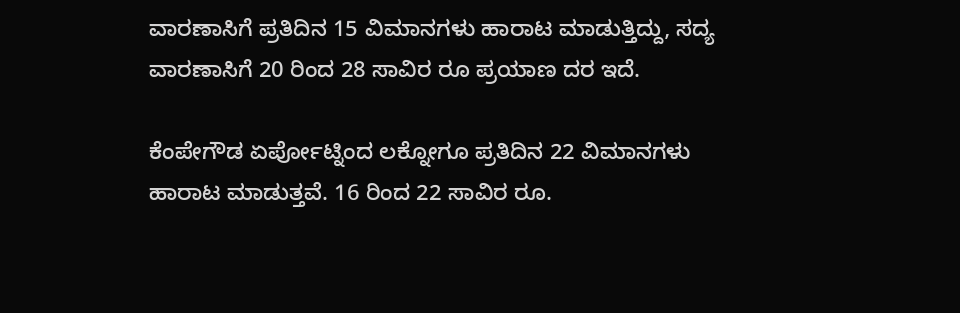ವಾರಣಾಸಿಗೆ ಪ್ರತಿದಿನ 15 ವಿಮಾನಗಳು ಹಾರಾಟ ಮಾಡುತ್ತಿದ್ದು, ಸದ್ಯ ವಾರಣಾಸಿಗೆ 20 ರಿಂದ 28 ಸಾವಿರ ರೂ ಪ್ರಯಾಣ ದರ ಇದೆ.

ಕೆಂಪೇಗೌಡ ಏರ್ಪೋಟ್ನಿಂದ ಲಕ್ನೋಗೂ ಪ್ರತಿದಿನ 22 ವಿಮಾನಗಳು ಹಾರಾಟ ಮಾಡುತ್ತವೆ. 16 ರಿಂದ 22 ಸಾವಿರ ರೂ.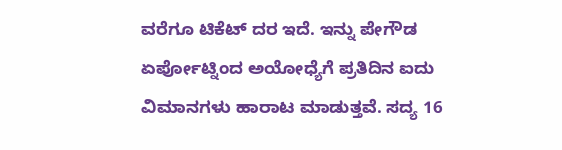ವರೆಗೂ ಟಿಕೆಟ್ ದರ ಇದೆ. ಇನ್ನು ಪೇಗೌಡ ಏರ್ಪೋಟ್ನಿಂದ ಅಯೋಧ್ಯೆಗೆ ಪ್ರತಿದಿನ ಐದು ವಿಮಾನಗಳು ಹಾರಾಟ ಮಾಡುತ್ತವೆ. ಸದ್ಯ 16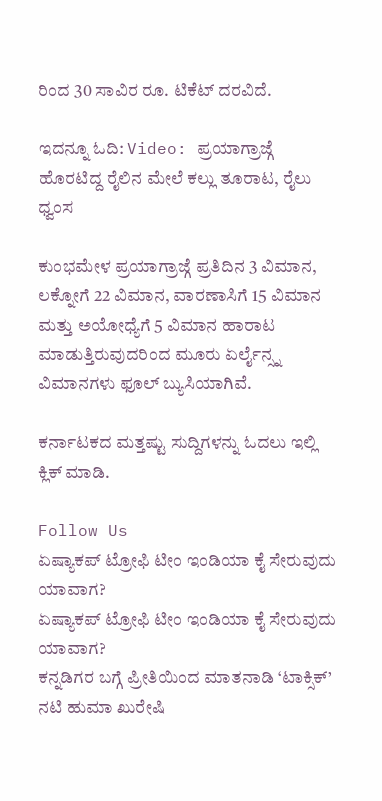ರಿಂದ 30 ಸಾವಿರ ರೂ. ಟಿಕೆಟ್ ದರವಿದೆ.

ಇದನ್ನೂ ಓದಿ: Video: ಪ್ರಯಾಗ್ರಾಜ್ಗೆ ಹೊರಟಿದ್ದ ರೈಲಿನ ಮೇಲೆ ಕಲ್ಲು ತೂರಾಟ, ರೈಲು ಧ್ವಂಸ

ಕುಂಭಮೇಳ ಪ್ರಯಾಗ್ರಾಜ್ಗೆ ಪ್ರತಿದಿನ 3 ವಿಮಾನ, ಲಕ್ನೋಗೆ 22 ವಿಮಾನ, ವಾರಣಾಸಿಗೆ 15 ವಿಮಾನ ಮತ್ತು ಅಯೋಧ್ಯೆಗೆ 5 ವಿಮಾನ ಹಾರಾಟ ಮಾಡುತ್ತಿರುವುದರಿಂದ ಮೂರು ಏರ್ಲೈನ್ಸ್ನ ವಿಮಾನಗಳು ಫೂಲ್ ಬ್ಯುಸಿಯಾಗಿವೆ.

ಕರ್ನಾಟಕದ ಮತ್ತಷ್ಟು ಸುದ್ದಿಗಳನ್ನು ಓದಲು ಇಲ್ಲಿ ಕ್ಲಿಕ್ ಮಾಡಿ.

Follow Us
ಏಷ್ಯಾಕಪ್ ಟ್ರೋಫಿ ಟೀಂ ಇಂಡಿಯಾ ಕೈ ಸೇರುವುದು ಯಾವಾಗ?
ಏಷ್ಯಾಕಪ್ ಟ್ರೋಫಿ ಟೀಂ ಇಂಡಿಯಾ ಕೈ ಸೇರುವುದು ಯಾವಾಗ?
ಕನ್ನಡಿಗರ ಬಗ್ಗೆ ಪ್ರೀತಿಯಿಂದ ಮಾತನಾಡಿ ‘ಟಾಕ್ಸಿಕ್’ ನಟಿ ಹುಮಾ ಖುರೇಷಿ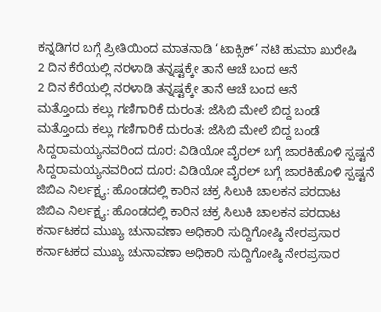ಕನ್ನಡಿಗರ ಬಗ್ಗೆ ಪ್ರೀತಿಯಿಂದ ಮಾತನಾಡಿ ‘ಟಾಕ್ಸಿಕ್’ ನಟಿ ಹುಮಾ ಖುರೇಷಿ
2 ದಿನ ಕೆರೆಯಲ್ಲಿ ನರಳಾಡಿ ತನ್ನಷ್ಟಕ್ಕೇ ತಾನೆ ಆಚೆ ಬಂದ ಆನೆ
2 ದಿನ ಕೆರೆಯಲ್ಲಿ ನರಳಾಡಿ ತನ್ನಷ್ಟಕ್ಕೇ ತಾನೆ ಆಚೆ ಬಂದ ಆನೆ
ಮತ್ತೊಂದು ಕಲ್ಲು ಗಣಿಗಾರಿಕೆ ದುರಂತ: ಜೆಸಿಬಿ ಮೇಲೆ ಬಿದ್ದ ಬಂಡೆ
ಮತ್ತೊಂದು ಕಲ್ಲು ಗಣಿಗಾರಿಕೆ ದುರಂತ: ಜೆಸಿಬಿ ಮೇಲೆ ಬಿದ್ದ ಬಂಡೆ
ಸಿದ್ದರಾಮಯ್ಯನವರಿಂದ ದೂರ: ವಿಡಿಯೋ ವೈರಲ್ ಬಗ್ಗೆ ಜಾರಕಿಹೊಳಿ ಸ್ಪಷ್ಟನೆ
ಸಿದ್ದರಾಮಯ್ಯನವರಿಂದ ದೂರ: ವಿಡಿಯೋ ವೈರಲ್ ಬಗ್ಗೆ ಜಾರಕಿಹೊಳಿ ಸ್ಪಷ್ಟನೆ
ಜಿಬಿಎ ನಿರ್ಲಕ್ಷ್ಯ: ಹೊಂಡದಲ್ಲಿ ಕಾರಿನ ಚಕ್ರ ಸಿಲುಕಿ ಚಾಲಕನ ಪರದಾಟ
ಜಿಬಿಎ ನಿರ್ಲಕ್ಷ್ಯ: ಹೊಂಡದಲ್ಲಿ ಕಾರಿನ ಚಕ್ರ ಸಿಲುಕಿ ಚಾಲಕನ ಪರದಾಟ
ಕರ್ನಾಟಕದ ಮುಖ್ಯ ಚುನಾವಣಾ ಅಧಿಕಾರಿ ಸುದ್ದಿಗೋಷ್ಠಿ ನೇರಪ್ರಸಾರ
ಕರ್ನಾಟಕದ ಮುಖ್ಯ ಚುನಾವಣಾ ಅಧಿಕಾರಿ ಸುದ್ದಿಗೋಷ್ಠಿ ನೇರಪ್ರಸಾರ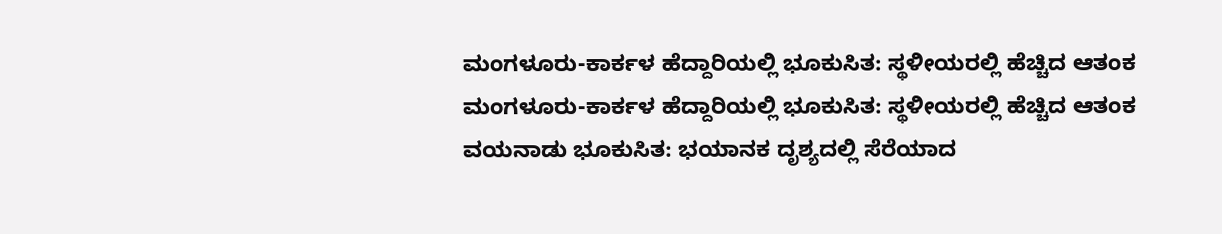ಮಂಗಳೂರು-ಕಾರ್ಕಳ ಹೆದ್ದಾರಿಯಲ್ಲಿ ಭೂಕುಸಿತ: ಸ್ಥಳೀಯರಲ್ಲಿ ಹೆಚ್ಚಿದ ಆತಂಕ
ಮಂಗಳೂರು-ಕಾರ್ಕಳ ಹೆದ್ದಾರಿಯಲ್ಲಿ ಭೂಕುಸಿತ: ಸ್ಥಳೀಯರಲ್ಲಿ ಹೆಚ್ಚಿದ ಆತಂಕ
ವಯನಾಡು ಭೂಕುಸಿತ: ಭಯಾನಕ ದೃಶ್ಯದಲ್ಲಿ ಸೆರೆಯಾದ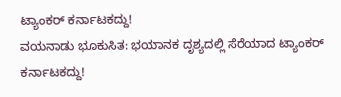ಟ್ಯಾಂಕರ್ ಕರ್ನಾಟಕದ್ದು!
ವಯನಾಡು ಭೂಕುಸಿತ: ಭಯಾನಕ ದೃಶ್ಯದಲ್ಲಿ ಸೆರೆಯಾದ ಟ್ಯಾಂಕರ್ ಕರ್ನಾಟಕದ್ದು!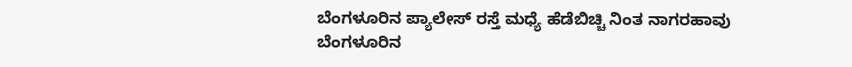ಬೆಂಗಳೂರಿನ ಪ್ಯಾಲೇಸ್ ರಸ್ತೆ ಮಧ್ಯೆ ಹೆಡೆಬಿಚ್ಚಿ ನಿಂತ ನಾಗರಹಾವು
ಬೆಂಗಳೂರಿನ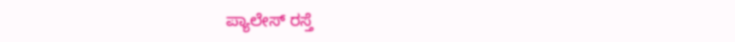ಪ್ಯಾಲೇಸ್ ರಸ್ತೆ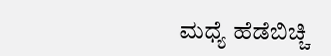ಮಧ್ಯೆ ಹೆಡೆಬಿಚ್ಚಿ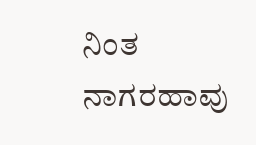ನಿಂತ ನಾಗರಹಾವು